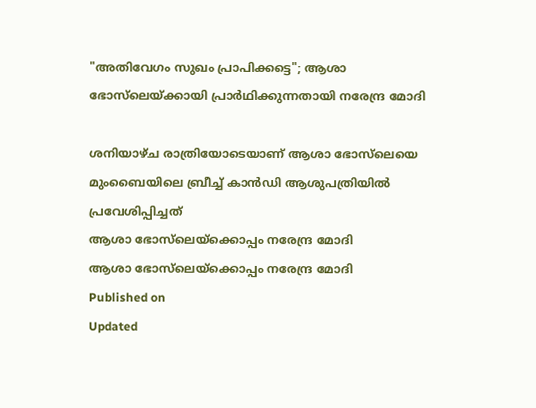"അതിവേഗം സുഖം പ്രാപിക്കട്ടെ"; ആശാ ഭോസ്‌ലെയ്‌ക്കായി പ്രാർഥിക്കുന്നതായി നരേന്ദ്ര മോദി

ശനിയാഴ്ച രാത്രിയോടെയാണ് ആശാ ഭോസ്‌ലെയെ മുംബൈയിലെ ബ്രീച്ച് കാൻഡി ആശുപത്രിയിൽ പ്രവേശിപ്പിച്ചത്
ആശാ ഭോസ്‌ലെയ്‌ക്കൊപ്പം നരേന്ദ്ര മോദി
ആശാ ഭോസ്‌ലെയ്‌ക്കൊപ്പം നരേന്ദ്ര മോദി
Published on
Updated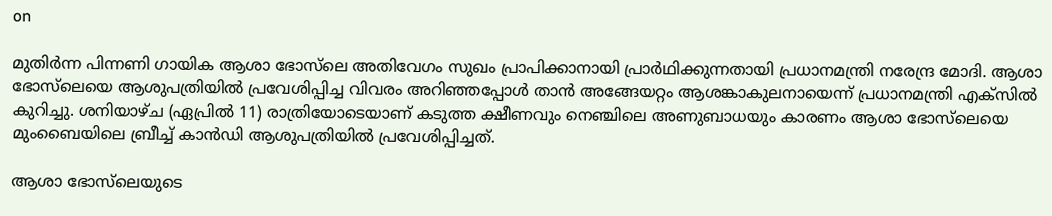on

മുതിർന്ന പിന്നണി ഗായിക ആശാ ഭോസ്‌ലെ അതിവേഗം സുഖം പ്രാപിക്കാനായി പ്രാർഥിക്കുന്നതായി പ്രധാനമന്ത്രി നരേന്ദ്ര മോദി. ആശാ ഭോസ്‌ലെയെ ആശുപത്രിയിൽ പ്രവേശിപ്പിച്ച വിവരം അറിഞ്ഞപ്പോൾ താൻ അങ്ങേയറ്റം ആശങ്കാകുലനായെന്ന് പ്രധാനമന്ത്രി എക്സിൽ കുറിച്ചു. ശനിയാഴ്ച (ഏപ്രിൽ 11) രാത്രിയോടെയാണ് കടുത്ത ക്ഷീണവും നെഞ്ചിലെ അണുബാധയും കാരണം ആശാ ഭോസ്‌ലെയെ മുംബൈയിലെ ബ്രീച്ച് കാൻഡി ആശുപത്രിയിൽ പ്രവേശിപ്പിച്ചത്.

ആശാ ഭോസ്‌ലെയുടെ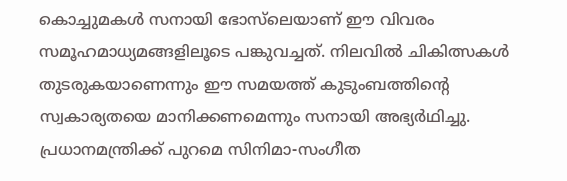കൊച്ചുമകൾ സനായി ഭോസ്‌ലെയാണ് ഈ വിവരം സമൂഹമാധ്യമങ്ങളിലൂടെ പങ്കുവച്ചത്. നിലവിൽ ചികിത്സകൾ തുടരുകയാണെന്നും ഈ സമയത്ത് കുടുംബത്തിന്റെ സ്വകാര്യതയെ മാനിക്കണമെന്നും സനായി അഭ്യർഥിച്ചു. പ്രധാനമന്ത്രിക്ക് പുറമെ സിനിമാ-സംഗീത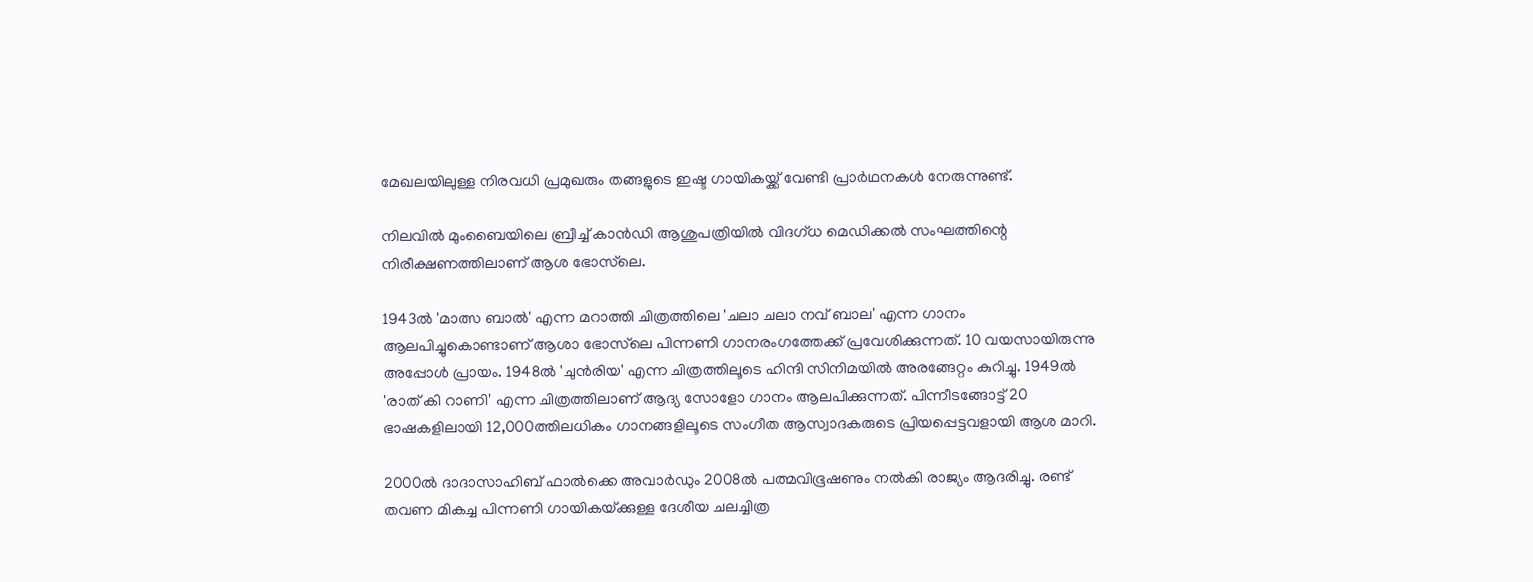മേഖലയിലുള്ള നിരവധി പ്രമുഖരും തങ്ങളുടെ ഇഷ്ട ഗായികയ്ക്ക് വേണ്ടി പ്രാർഥനകൾ നേരുന്നുണ്ട്.

നിലവിൽ മുംബൈയിലെ ബ്രീച്ച് കാൻഡി ആശുപത്രിയിൽ വിദഗ്ധ മെഡിക്കൽ സംഘത്തിന്റെ നിരീക്ഷണത്തിലാണ് ആശ ഭോസ്‌ലെ.

1943ൽ 'മാത്സ ബാൽ' എന്ന മറാത്തി ചിത്രത്തിലെ 'ചലാ ചലാ നവ് ബാല' എന്ന ഗാനം ആലപിച്ചുകൊണ്ടാണ് ആശാ ഭോസ്‌ലെ പിന്നണി ഗാനരംഗത്തേക്ക് പ്രവേശിക്കുന്നത്. 10 വയസായിരുന്നു അപ്പോൾ പ്രായം. 1948ൽ 'ചുൻ‌രിയ' എന്ന ചിത്രത്തിലൂടെ ഹിന്ദി സിനിമയിൽ അരങ്ങേറ്റം കുറിച്ചു. 1949ൽ 'രാത് കി റാണി' എന്ന ചിത്രത്തിലാണ് ആദ്യ സോളോ ഗാനം ആലപിക്കുന്നത്. പിന്നീടങ്ങോട്ട് 20 ഭാഷകളിലായി 12,000ത്തിലധികം ഗാനങ്ങളിലൂടെ സംഗീത ആസ്വാദകരുടെ പ്രിയപ്പെട്ടവളായി ആശ മാറി.

2000ൽ ദാദാസാഹിബ് ഫാൽക്കെ അവാർഡും 2008ൽ പത്മവിഭൂഷണും നൽകി രാജ്യം ആദരിച്ചു. രണ്ട് തവണ മികച്ച പിന്നണി ഗായികയ്‌ക്കുള്ള ദേശീയ ചലച്ചിത്ര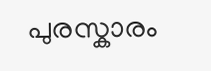പുരസ്കാരം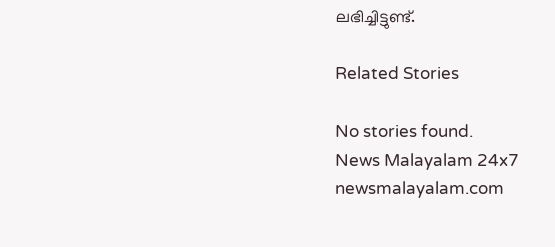ലഭിച്ചിട്ടുണ്ട്.

Related Stories

No stories found.
News Malayalam 24x7
newsmalayalam.com